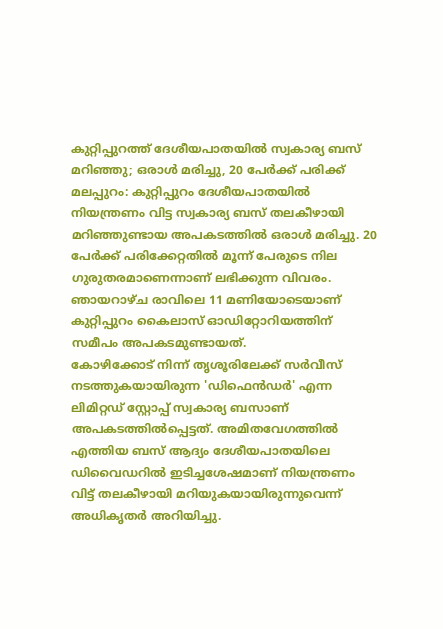കുറ്റിപ്പുറത്ത് ദേശീയപാതയിൽ സ്വകാര്യ ബസ് മറിഞ്ഞു; ഒരാൾ മരിച്ചു, 20 പേർക്ക് പരിക്ക്
മലപ്പുറം: കുറ്റിപ്പുറം ദേശീയപാതയിൽ നിയന്ത്രണം വിട്ട സ്വകാര്യ ബസ് തലകീഴായി മറിഞ്ഞുണ്ടായ അപകടത്തിൽ ഒരാൾ മരിച്ചു. 20 പേർക്ക് പരിക്കേറ്റതിൽ മൂന്ന് പേരുടെ നില ഗുരുതരമാണെന്നാണ് ലഭിക്കുന്ന വിവരം. ഞായറാഴ്ച രാവിലെ 11 മണിയോടെയാണ് കുറ്റിപ്പുറം കൈലാസ് ഓഡിറ്റോറിയത്തിന് സമീപം അപകടമുണ്ടായത്.
കോഴിക്കോട് നിന്ന് തൃശൂരിലേക്ക് സർവീസ് നടത്തുകയായിരുന്ന 'ഡിഫെൻഡർ' എന്ന ലിമിറ്റഡ് സ്റ്റോപ്പ് സ്വകാര്യ ബസാണ് അപകടത്തിൽപ്പെട്ടത്. അമിതവേഗത്തിൽ എത്തിയ ബസ് ആദ്യം ദേശീയപാതയിലെ ഡിവൈഡറിൽ ഇടിച്ചശേഷമാണ് നിയന്ത്രണം വിട്ട് തലകീഴായി മറിയുകയായിരുന്നുവെന്ന് അധികൃതർ അറിയിച്ചു.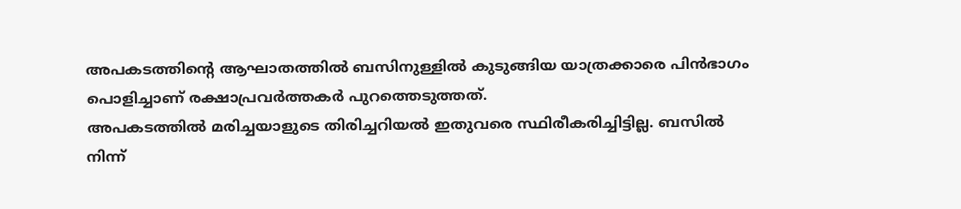അപകടത്തിന്റെ ആഘാതത്തിൽ ബസിനുള്ളിൽ കുടുങ്ങിയ യാത്രക്കാരെ പിൻഭാഗം പൊളിച്ചാണ് രക്ഷാപ്രവർത്തകർ പുറത്തെടുത്തത്.
അപകടത്തിൽ മരിച്ചയാളുടെ തിരിച്ചറിയൽ ഇതുവരെ സ്ഥിരീകരിച്ചിട്ടില്ല. ബസിൽ നിന്ന്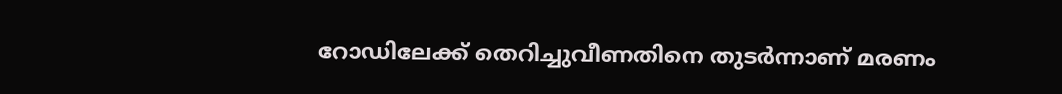റോഡിലേക്ക് തെറിച്ചുവീണതിനെ തുടർന്നാണ് മരണം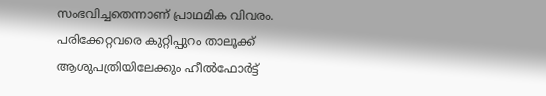സംഭവിച്ചതെന്നാണ് പ്രാഥമിക വിവരം. പരിക്കേറ്റവരെ കുറ്റിപ്പുറം താലൂക്ക് ആശുപത്രിയിലേക്കും ഹീൽഫോർട്ട്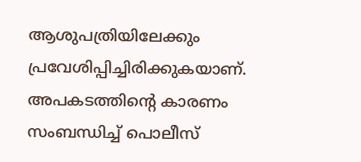ആശുപത്രിയിലേക്കും പ്രവേശിപ്പിച്ചിരിക്കുകയാണ്. അപകടത്തിന്റെ കാരണം സംബന്ധിച്ച് പൊലീസ്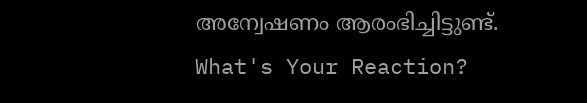അന്വേഷണം ആരംഭിച്ചിട്ടുണ്ട്.
What's Your Reaction?